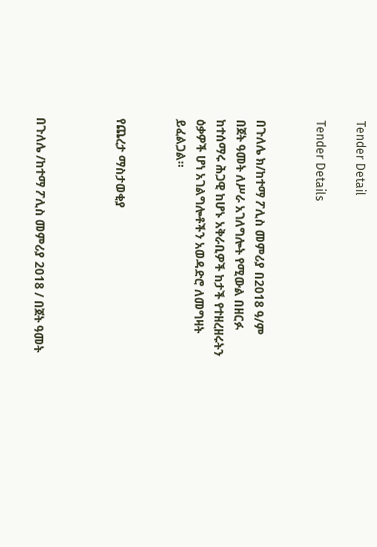Tender Detail

Tender Details


በጉለሌ ክ/ከተማ ፖሊስ መምሪያ በ2018 ዓ/ም በጀት ዓመት ለሥራ አገለግሎት የሚውል በዘርፉ ከተሰማሩ ሕጋዊ ከሆኑ አቅራቢዎች ከታች የተዘረዘሩትን ዕቃዎች ሆነ አገልግሎቶችን አወዳድሮ ለመግዛት ይፈልጋል።


የጨረታ ማስታወቂያ



በጉለሌ /ከተማ ፖሊስ መምሪያ 2018 / በጀት ዓመት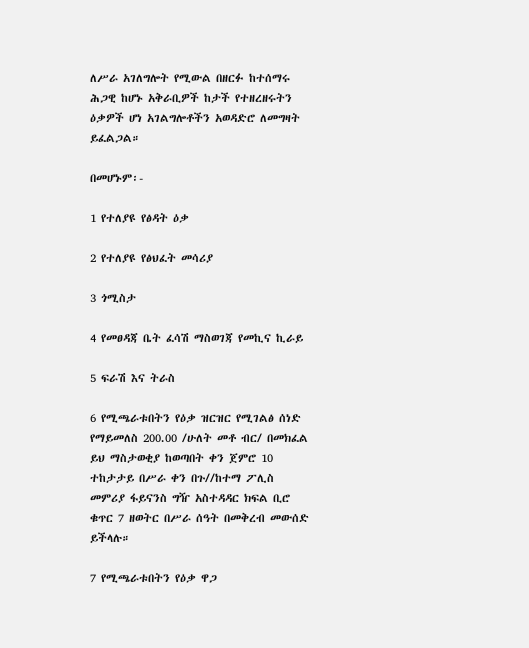ለሥራ አገለግሎት የሚውል በዘርፉ ከተሰማሩ ሕጋዊ ከሆኑ አቅራቢዎች ከታች የተዘረዘሩትን ዕቃዎች ሆነ አገልግሎቶችን አወዳድሮ ለመግዛት ይፈልጋል።

በመሆኑም፡-

1 የተለያዩ የፅዳት ዕቃ

2 የተለያዩ የፅህፈት መሳሪያ

3 ጎሚስታ

4 የመፀዳጃ ቤት ፈሳሽ ማስወገጃ የመኪና ኪራይ

5 ፍራሽ እና ትራስ

6 የሚጫራቱበትን የዕቃ ዝርዝር የሚገልፅ ሰነድ የማይመለስ 200.00 /ሁለት መቶ ብር/ በመክፈል ይህ ማስታወቂያ ከወጣበት ቀን ጀምሮ 10 ተከታታይ በሥራ ቀን በጉ//ከተማ ፖሊስ መምሪያ ፋይናንስ ግዥ አስተዳዳር ክፍል ቢሮ ቁጥር 7 ዘወትር በሥራ ሰዓት በመቅረብ መውሰድ ይችላሉ።

7 የሚጫራቱበትን የዕቃ ዋጋ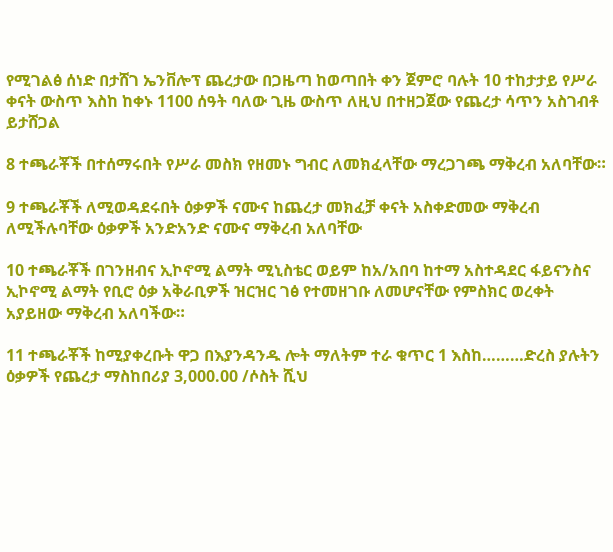የሚገልፅ ሰነድ በታሸገ ኤንቨሎፕ ጨረታው በጋዜጣ ከወጣበት ቀን ጀምሮ ባሉት 10 ተከታታይ የሥራ ቀናት ውስጥ እስከ ከቀኑ 1100 ሰዓት ባለው ጊዜ ውስጥ ለዚህ በተዘጋጀው የጨረታ ሳጥን አስገብቶ ይታሸጋል

8 ተጫራቾች በተሰማሩበት የሥራ መስክ የዘመኑ ግብር ለመክፈላቸው ማረጋገጫ ማቅረብ አለባቸው።

9 ተጫራቾች ለሚወዳደሩበት ዕቃዎች ናሙና ከጨረታ መክፈቻ ቀናት አስቀድመው ማቅረብ ለሚችሉባቸው ዕቃዎች አንድአንድ ናሙና ማቅረብ አለባቸው

10 ተጫራቾች በገንዘብና ኢኮኖሚ ልማት ሚኒስቴር ወይም ከአ/አበባ ከተማ አስተዳደር ፋይናንስና ኢኮኖሚ ልማት የቢሮ ዕቃ አቅራቢዎች ዝርዝር ገፅ የተመዘገቡ ለመሆናቸው የምስክር ወረቀት አያይዘው ማቅረብ አለባችው።

11 ተጫራቾች ከሚያቀረቡት ዋጋ በእያንዳንዱ ሎት ማለትም ተራ ቁጥር 1 እስከ………ድረስ ያሉትን ዕቃዎች የጨረታ ማስከበሪያ 3,000.00 /ሶስት ሺህ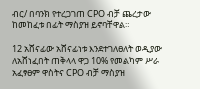ብር/ በባንክ የተረጋገጠ CPO ብቻ ጨረታው ከመከፈቱ በፊት ማስያዝ ይኖባቸዋል።

12 አሸናፊው አሸናፊነቱ እንደተገለፀለት ወዲያው ለአሸነፈበት ጠቅላላ ዋጋ 10% የመልካም ሥራ አፈፃፀም ዋስትና CPO ብቻ ማስያዝ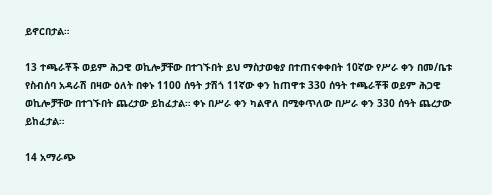ይኖርበታል።

13 ተጫራቾች ወይም ሕጋዊ ወኪሎቻቸው በተገኙበት ይህ ማስታወቂያ በተጠናቀቀበት 10ኛው የሥራ ቀን በመ/ቤቱ የስብሰባ አዳራሽ በዛው ዕለት በቀኑ 1100 ሰዓት ታሽጎ 11ኛው ቀን ከጠዋቱ 330 ሰዓት ተጫራቾቹ ወይም ሕጋዊ ወኪሎቻቸው በተገኙበት ጨረታው ይከፈታል። ቀኑ በሥራ ቀን ካልዋለ በሚቀጥለው በሥራ ቀን 330 ሰዓት ጨረታው ይከፈታል።

14 አማራጭ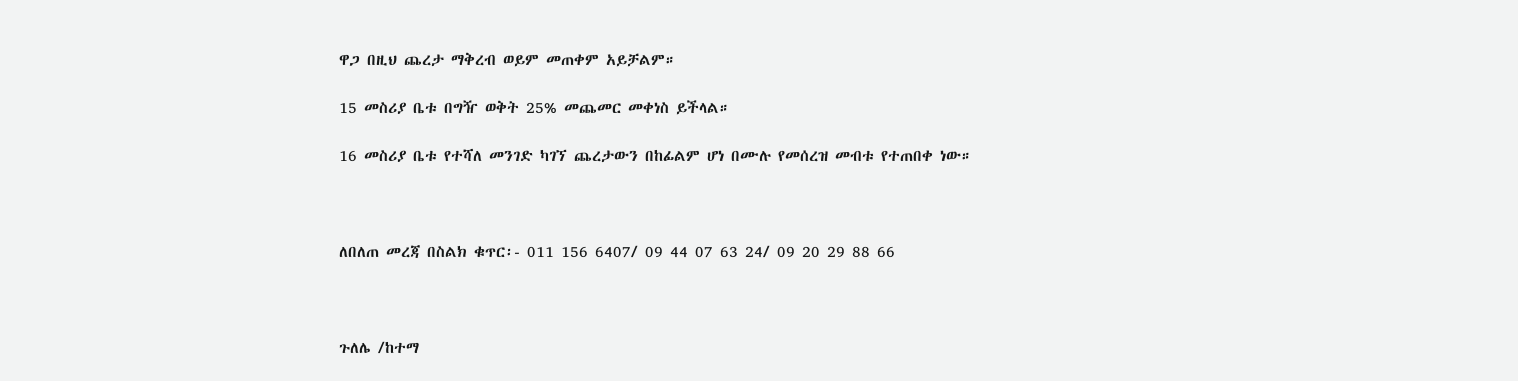ዋጋ በዚህ ጨረታ ማቅረብ ወይም መጠቀም አይቻልም።

15 መስሪያ ቤቱ በግዥ ወቅት 25% መጨመር መቀነስ ይችላል።

16 መስሪያ ቤቱ የተሻለ መንገድ ካገኘ ጨረታውን በከፊልም ሆነ በሙሉ የመሰረዝ መብቱ የተጠበቀ ነው።



ለበለጠ መረጃ በስልክ ቁጥር፡- 011 156 6407/ 09 44 07 63 24/ 09 20 29 88 66



ጉለሌ /ከተማ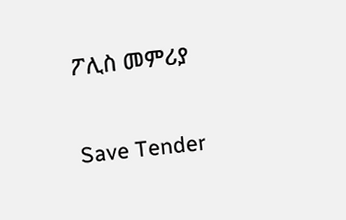ፖሊስ መምሪያ

Save Tender